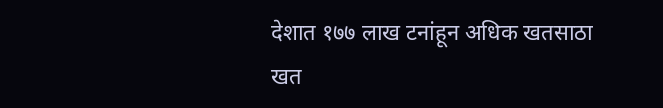देशात १७७ लाख टनांहून अधिक खतसाठा
खत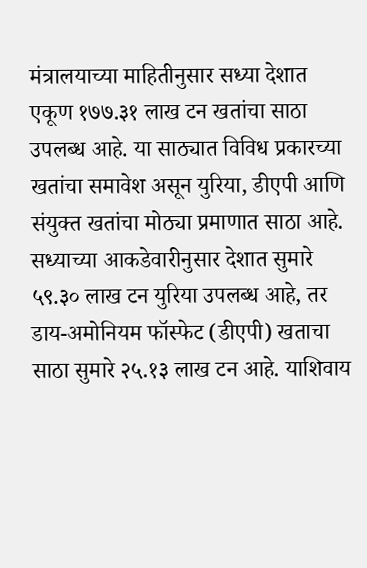मंत्रालयाच्या माहितीनुसार सध्या देशात एकूण १७७.३१ लाख टन खतांचा साठा उपलब्ध आहे. या साठ्यात विविध प्रकारच्या खतांचा समावेश असून युरिया, डीएपी आणि संयुक्त खतांचा मोठ्या प्रमाणात साठा आहे. सध्याच्या आकडेवारीनुसार देशात सुमारे ५९.३० लाख टन युरिया उपलब्ध आहे, तर डाय-अमोनियम फॉस्फेट (डीएपी) खताचा साठा सुमारे २५.१३ लाख टन आहे. याशिवाय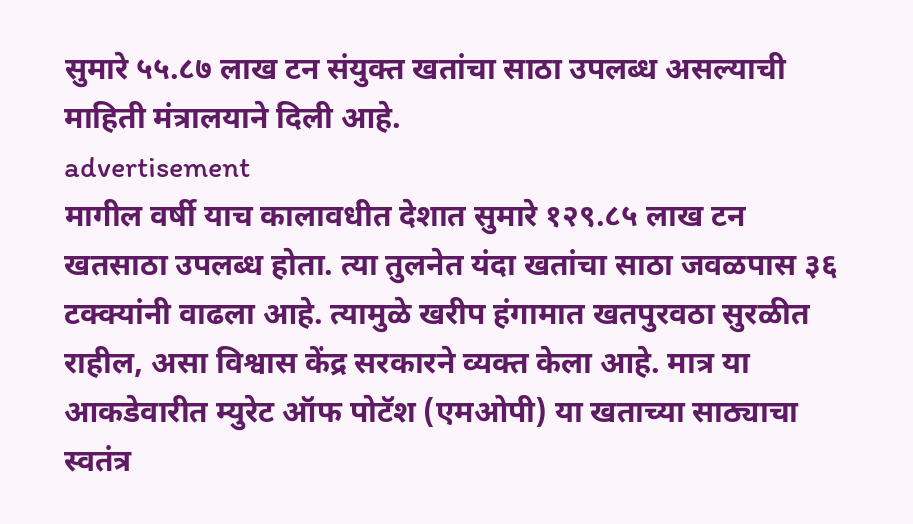सुमारे ५५.८७ लाख टन संयुक्त खतांचा साठा उपलब्ध असल्याची माहिती मंत्रालयाने दिली आहे.
advertisement
मागील वर्षी याच कालावधीत देशात सुमारे १२९.८५ लाख टन खतसाठा उपलब्ध होता. त्या तुलनेत यंदा खतांचा साठा जवळपास ३६ टक्क्यांनी वाढला आहे. त्यामुळे खरीप हंगामात खतपुरवठा सुरळीत राहील, असा विश्वास केंद्र सरकारने व्यक्त केला आहे. मात्र या आकडेवारीत म्युरेट ऑफ पोटॅश (एमओपी) या खताच्या साठ्याचा स्वतंत्र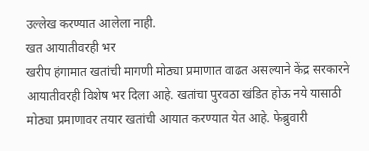उल्लेख करण्यात आलेला नाही.
खत आयातीवरही भर
खरीप हंगामात खतांची मागणी मोठ्या प्रमाणात वाढत असल्याने केंद्र सरकारने आयातीवरही विशेष भर दिला आहे. खतांचा पुरवठा खंडित होऊ नये यासाठी मोठ्या प्रमाणावर तयार खतांची आयात करण्यात येत आहे. फेब्रुवारी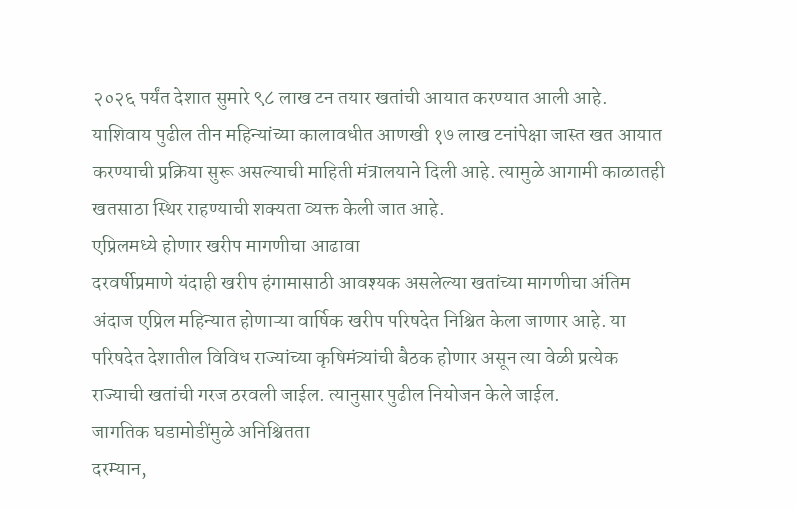२०२६ पर्यंत देशात सुमारे ९८ लाख टन तयार खतांची आयात करण्यात आली आहे.
याशिवाय पुढील तीन महिन्यांच्या कालावधीत आणखी १७ लाख टनांपेक्षा जास्त खत आयात करण्याची प्रक्रिया सुरू असल्याची माहिती मंत्रालयाने दिली आहे. त्यामुळे आगामी काळातही खतसाठा स्थिर राहण्याची शक्यता व्यक्त केली जात आहे.
एप्रिलमध्ये होणार खरीप मागणीचा आढावा
दरवर्षीप्रमाणे यंदाही खरीप हंगामासाठी आवश्यक असलेल्या खतांच्या मागणीचा अंतिम अंदाज एप्रिल महिन्यात होणाऱ्या वार्षिक खरीप परिषदेत निश्चित केला जाणार आहे. या परिषदेत देशातील विविध राज्यांच्या कृषिमंत्र्यांची बैठक होणार असून त्या वेळी प्रत्येक राज्याची खतांची गरज ठरवली जाईल. त्यानुसार पुढील नियोजन केले जाईल.
जागतिक घडामोडींमुळे अनिश्चितता
दरम्यान,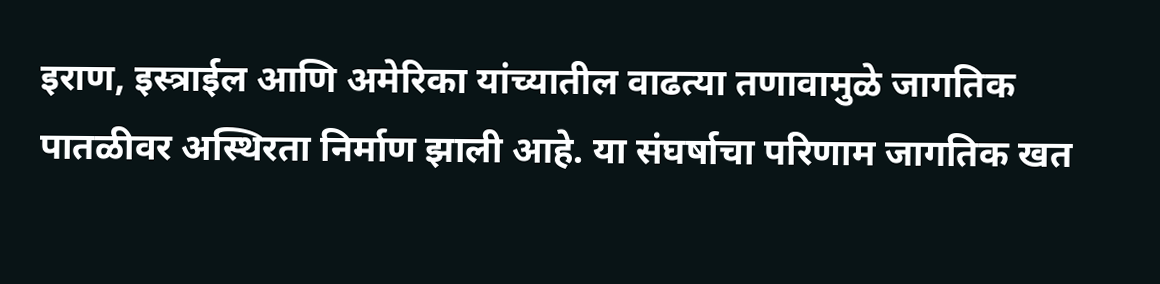इराण, इस्त्राईल आणि अमेरिका यांच्यातील वाढत्या तणावामुळे जागतिक पातळीवर अस्थिरता निर्माण झाली आहे. या संघर्षाचा परिणाम जागतिक खत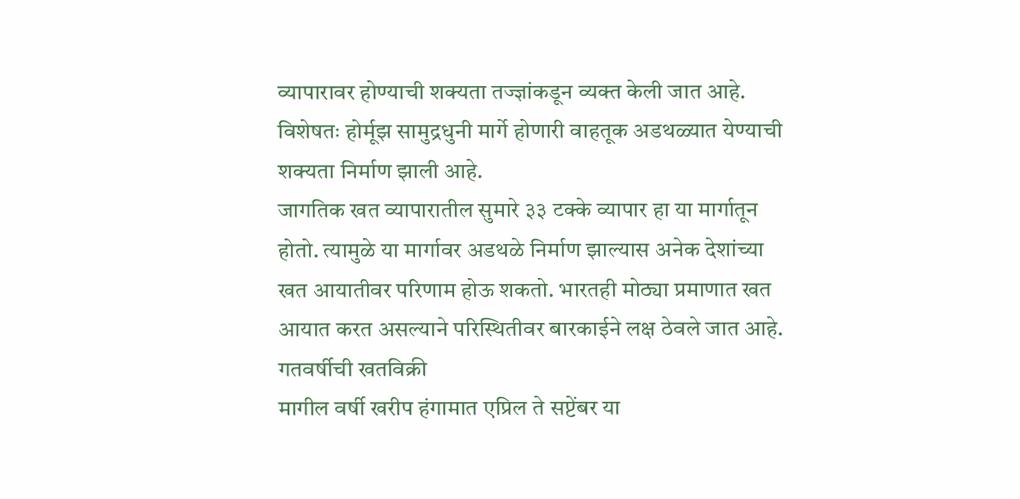व्यापारावर होण्याची शक्यता तज्ज्ञांकडून व्यक्त केली जात आहे. विशेषतः होर्मूझ सामुद्रधुनी मार्गे होणारी वाहतूक अडथळ्यात येण्याची शक्यता निर्माण झाली आहे.
जागतिक खत व्यापारातील सुमारे ३३ टक्के व्यापार हा या मार्गातून होतो. त्यामुळे या मार्गावर अडथळे निर्माण झाल्यास अनेक देशांच्या खत आयातीवर परिणाम होऊ शकतो. भारतही मोठ्या प्रमाणात खत आयात करत असल्याने परिस्थितीवर बारकाईने लक्ष ठेवले जात आहे.
गतवर्षीची खतविक्री
मागील वर्षी खरीप हंगामात एप्रिल ते सप्टेंबर या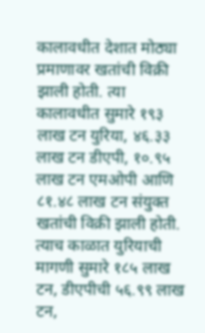कालावधीत देशात मोठ्या प्रमाणावर खतांची विक्री झाली होती. त्या कालावधीत सुमारे १९३ लाख टन युरिया, ४६.३३ लाख टन डीएपी, १०.९५ लाख टन एमओपी आणि ८१.४८ लाख टन संयुक्त खतांची विक्री झाली होती.
त्याच काळात युरियाची मागणी सुमारे १८५ लाख टन, डीएपीची ५६.९९ लाख टन,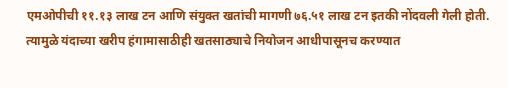एमओपीची ११.१३ लाख टन आणि संयुक्त खतांची मागणी ७६.५१ लाख टन इतकी नोंदवली गेली होती. त्यामुळे यंदाच्या खरीप हंगामासाठीही खतसाठ्याचे नियोजन आधीपासूनच करण्यात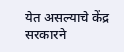येत असल्याचे केंद्र सरकारने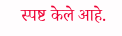स्पष्ट केले आहे.